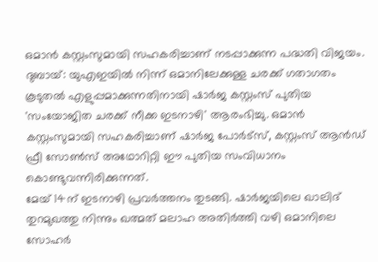ഒമാൻ കസ്റ്റംസുമായി സഹകരിച്ചാണ് നടപ്പാക്കുന്ന പദ്ധതി വിജയം.
ദുബായ്: യുഎഇയിൽ നിന്ന് ഒമാനിലേക്കുള്ള ചരക്ക് ഗതാഗതം കൂടുതൽ എളുപ്പമാക്കുന്നതിനായി ഷാർജ കസ്റ്റംസ് പുതിയ 'സംയോജിത ചരക്ക് നീക്ക ഇടനാഴി' ആരംഭിച്ചു. ഒമാൻ കസ്റ്റംസുമായി സഹകരിച്ചാണ് ഷാർജ പോർട്സ്, കസ്റ്റംസ് ആൻഡ് ഫ്രീ സോൺസ് അഥോറിറ്റി ഈ പുതിയ സംവിധാനം കൊണ്ടുവന്നിരിക്കുന്നത്.
മേയ് 14ന് ഇടനാഴി പ്രവർത്തനം തുടങ്ങി. ഷാർജയിലെ ഖാലിദ് തുറമുഖത്തു നിന്നും ഖത്മത് മലാഹ അതിർത്തി വഴി ഒമാനിലെ സോഹർ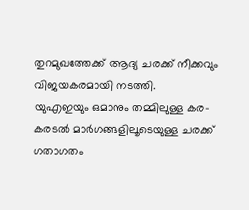തുറമുഖത്തേക്ക് ആദ്യ ചരക്ക് നീക്കവും വിജയകരമായി നടത്തി.
യുഎഇയും ഒമാനും തമ്മിലുള്ള കര-കരടൽ മാർഗങ്ങളിലൂടെയുള്ള ചരക്ക് ഗതാഗതം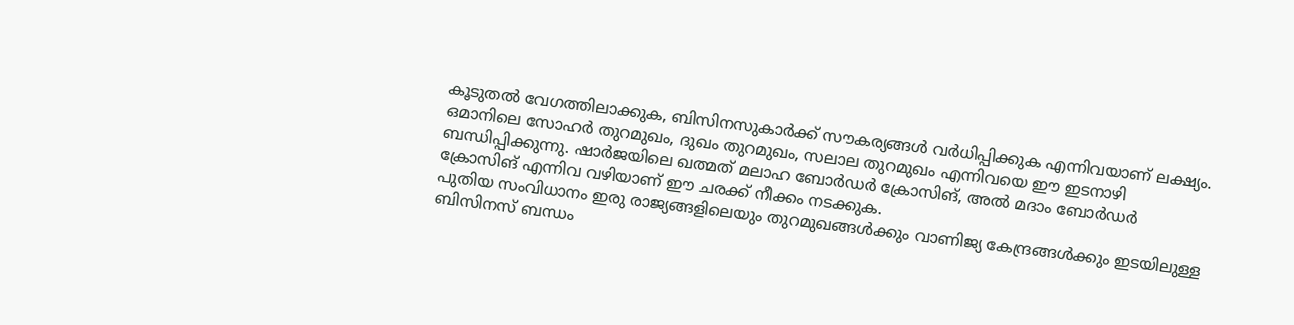കൂടുതൽ വേഗത്തിലാക്കുക, ബിസിനസുകാർക്ക് സൗകര്യങ്ങൾ വർധിപ്പിക്കുക എന്നിവയാണ് ലക്ഷ്യം.
ഒമാനിലെ സോഹർ തുറമുഖം, ദുഖം തുറമുഖം, സലാല തുറമുഖം എന്നിവയെ ഈ ഇടനാഴി ബന്ധിപ്പിക്കുന്നു. ഷാർജയിലെ ഖത്മത് മലാഹ ബോർഡർ ക്രോസിങ്, അൽ മദാം ബോർഡർ ക്രോസിങ് എന്നിവ വഴിയാണ് ഈ ചരക്ക് നീക്കം നടക്കുക.
പുതിയ സംവിധാനം ഇരു രാജ്യങ്ങളിലെയും തുറമുഖങ്ങൾക്കും വാണിജ്യ കേന്ദ്രങ്ങൾക്കും ഇടയിലുള്ള ബിസിനസ് ബന്ധം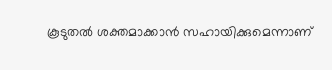കൂടുതൽ ശക്തമാക്കാൻ സഹായിക്കുമെന്നാണ്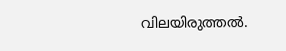വിലയിരുത്തൽ.